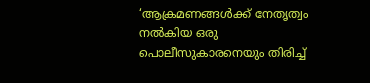‘ആക്രമണങ്ങൾക്ക് നേതൃത്വം നൽകിയ ഒരു പൊലീസുകാരനെയും തിരിച്ച്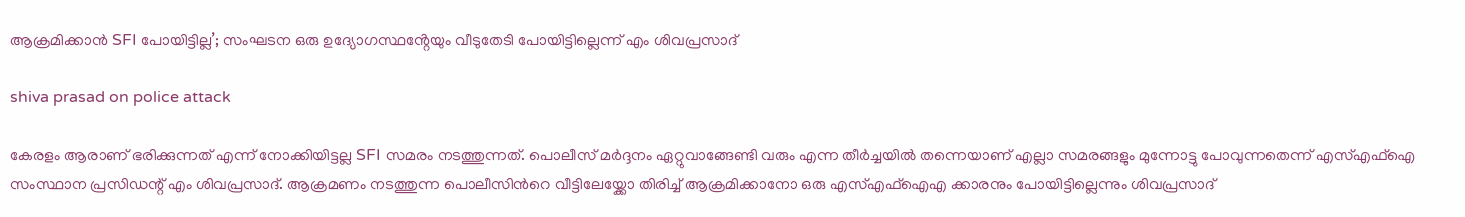ആക്രമിക്കാൻ SFI പോയിട്ടില്ല’; സംഘടന ഒരു ഉദ്യോഗസ്ഥൻ്റേയും വീടുതേടി പോയിട്ടില്ലെന്ന് എം ശിവപ്രസാദ്

shiva prasad on police attack

കേരളം ആരാണ് ഭരിക്കുന്നത് എന്ന് നോക്കിയിട്ടല്ല SFI സമരം നടത്തുന്നത്. പൊലീസ് മർദ്ദനം ഏറ്റുവാങ്ങേണ്ടി വരും എന്ന തീർച്ചയിൽ തന്നെയാണ് എല്ലാ സമരങ്ങളും മുന്നോട്ടു പോവുന്നതെന്ന് എസ്‌എഫ്‌ഐ സംസ്ഥാന പ്രസിഡന്റ്‌ എം ശിവപ്രസാദ്. ആക്രമണം നടത്തുന്ന പൊലീസിന്‍റെ വീട്ടിലേയ്ക്കോ തിരിച്ച് ആക്രമിക്കാനോ ഒരു എസ്എഫ്ഐഎ ക്കാരനും പോയിട്ടില്ലെന്നും ശിവപ്രസാദ്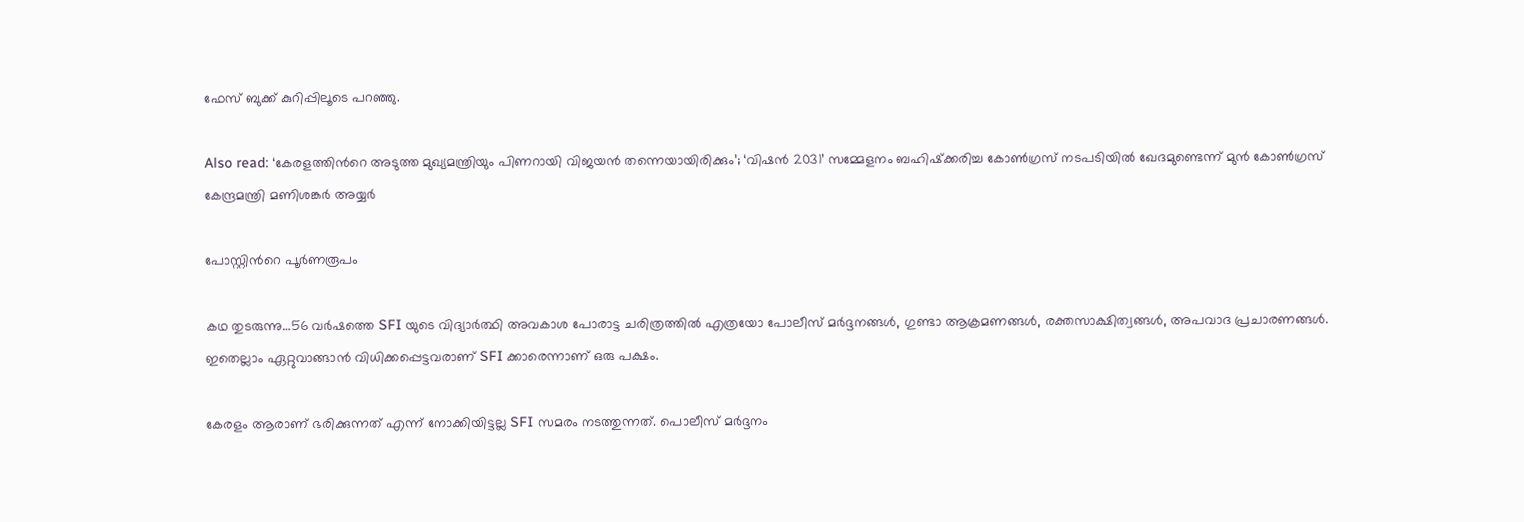ഫേസ് ബുക്ക് കുറിപ്പിലൂടെ പറഞ്ഞു.

Also read: ‘കേരളത്തിന്‍റെ അടുത്ത മുഖ്യമന്ത്രിയും പിണറായി വിജയൻ തന്നെയായിരിക്കും’; ‘വിഷൻ 2031’ സമ്മേളനം ബഹിഷ്‌ക്കരിച്ച കോൺഗ്രസ് നടപടിയിൽ ഖേദമുണ്ടെന്ന് മുൻ കോൺഗ്രസ് കേന്ദ്രമന്ത്രി മണിശങ്കർ അയ്യർ

പോസ്റ്റിന്‍റെ പൂര്‍ണരൂപം

കഥ തുടരുന്നു…56 വർഷത്തെ SFI യുടെ വിദ്യാർത്ഥി അവകാശ പോരാട്ട ചരിത്രത്തിൽ എത്രയോ പോലീസ് മർദ്ദനങ്ങൾ, ഗുണ്ടാ ആക്രമണങ്ങൾ, രക്തസാക്ഷിത്വങ്ങൾ, അപവാദ പ്രചാരണങ്ങൾ. ഇതെല്ലാം ഏറ്റുവാങ്ങാൻ വിധിക്കപ്പെട്ടവരാണ് SFI ക്കാരെന്നാണ് ഒരു പക്ഷം.

കേരളം ആരാണ് ഭരിക്കുന്നത് എന്ന് നോക്കിയിട്ടല്ല SFI സമരം നടത്തുന്നത്. പൊലീസ് മർദ്ദനം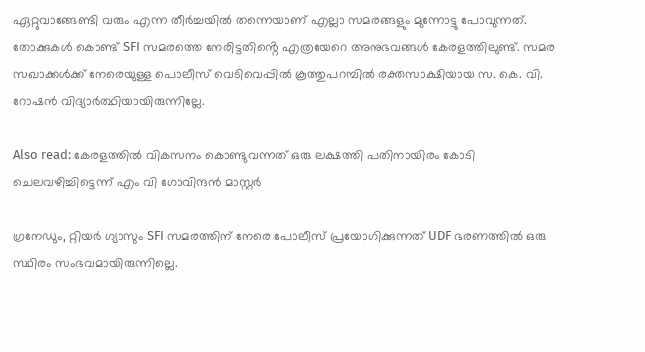ഏറ്റുവാങ്ങേണ്ടി വരും എന്ന തീർച്ചയിൽ തന്നെയാണ് എല്ലാ സമരങ്ങളും മുന്നോട്ടു പോവുന്നത്. തോക്കുകൾ കൊണ്ട് SFI സമരത്തെ നേരിട്ടതിൻ്റെ എത്രയേറെ അനുഭവങ്ങൾ കേരളത്തിലുണ്ട്. സമര സഖാക്കൾക്ക് നേരെയുള്ള പൊലീസ് വെടിവെപ്പിൽ കൂത്തുപറമ്പിൽ രക്തസാക്ഷിയായ സ. കെ. വി. റോഷൻ വിദ്യാർത്ഥിയായിരുന്നില്ലേ.

Also read: കേരളത്തില്‍ വികസനം കൊണ്ടുവന്നത് ഒരു ലക്ഷത്തി പതിനായിരം കോടി ചെലവഴിച്ചിട്ടെന്ന് എം വി ഗോവിന്ദന്‍ മാസ്റ്റര്‍

ഗ്രനേഡും, റ്റിയർ ഗ്യാസും SFI സമരത്തിന് നേരെ പോലീസ് പ്രയോഗിക്കുന്നത് UDF ഭരണത്തിൽ ഒരു സ്ഥിരം സംഭവമായിരുന്നില്ലെ.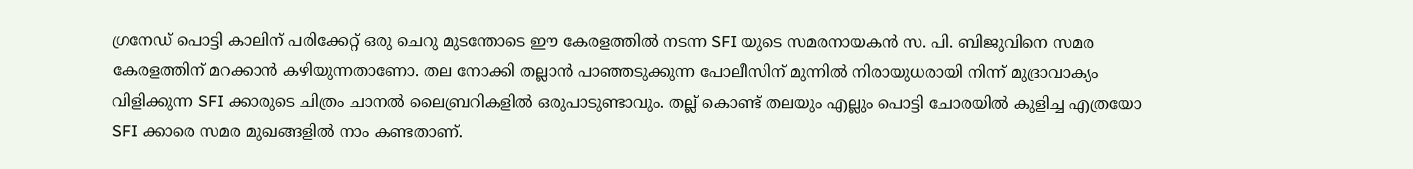ഗ്രനേഡ് പൊട്ടി കാലിന് പരിക്കേറ്റ് ഒരു ചെറു മുടന്തോടെ ഈ കേരളത്തിൽ നടന്ന SFI യുടെ സമരനായകൻ സ. പി. ബിജുവിനെ സമര കേരളത്തിന് മറക്കാൻ കഴിയുന്നതാണോ. തല നോക്കി തല്ലാൻ പാഞ്ഞടുക്കുന്ന പോലീസിന് മുന്നിൽ നിരായുധരായി നിന്ന് മുദ്രാവാക്യം വിളിക്കുന്ന SFI ക്കാരുടെ ചിത്രം ചാനൽ ലൈബ്രറികളിൽ ഒരുപാടുണ്ടാവും. തല്ല് കൊണ്ട് തലയും എല്ലും പൊട്ടി ചോരയിൽ കുളിച്ച എത്രയോ SFI ക്കാരെ സമര മുഖങ്ങളിൽ നാം കണ്ടതാണ്.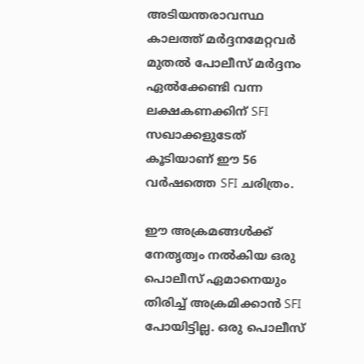അടിയന്തരാവസ്ഥ കാലത്ത് മർദ്ദനമേറ്റവർ മുതൽ പോലീസ് മർദ്ദനം ഏൽക്കേണ്ടി വന്ന ലക്ഷകണക്കിന് SFI സഖാക്കളുടേത് കൂടിയാണ് ഈ 56 വർഷത്തെ SFI ചരിത്രം.

ഈ അക്രമങ്ങൾക്ക് നേതൃത്വം നൽകിയ ഒരു പൊലീസ് ഏമാനെയും തിരിച്ച് അക്രമിക്കാൻ SFI പോയിട്ടില്ല. ഒരു പൊലീസ്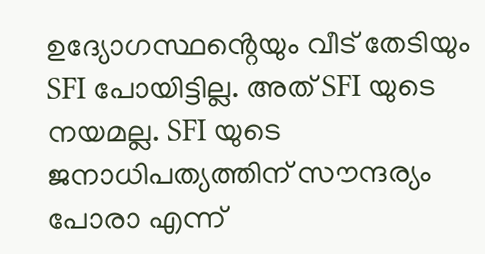ഉദ്യോഗസ്ഥൻ്റെയും വീട് തേടിയും SFI പോയിട്ടില്ല. അത് SFI യുടെ നയമല്ല. SFI യുടെ ജനാധിപത്യത്തിന് സൗന്ദര്യം പോരാ എന്ന്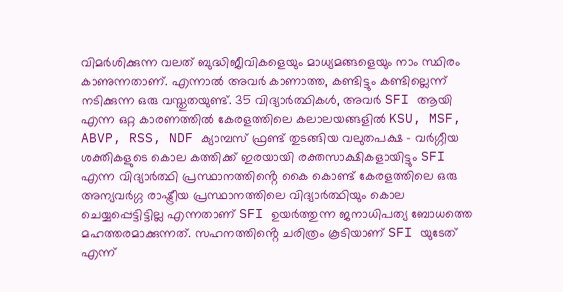വിമർശിക്കുന്ന വലത് ബുദ്ധിജീവികളെയും മാധ്യമങ്ങളെയും നാം സ്ഥിരം കാണുന്നതാണ്. എന്നാൽ അവർ കാണാത്ത, കണ്ടിട്ടും കണ്ടില്ലെന്ന് നടിക്കുന്ന ഒരു വസ്തുതയുണ്ട്. 35 വിദ്യാർത്ഥികൾ, അവർ SFI ആയി എന്ന ഒറ്റ കാരണത്തിൽ കേരളത്തിലെ കലാലയങ്ങളിൽ KSU, MSF, ABVP, RSS, NDF ക്യാമ്പസ് ഫ്രണ്ട് തുടങ്ങിയ വലുതപക്ഷ – വർഗ്ഗീയ ശക്തികളുടെ കൊല കത്തിക്ക് ഇരയായി രക്തസാക്ഷികളായിട്ടും SFI എന്ന വിദ്യാർത്ഥി പ്രസ്ഥാനത്തിൻ്റെ കൈ കൊണ്ട് കേരളത്തിലെ ഒരു അന്യവർഗ്ഗ രാഷ്ട്രീയ പ്രസ്ഥാനത്തിലെ വിദ്യാർത്ഥിയും കൊല ചെയ്യപ്പെട്ടിട്ടില്ല എന്നതാണ് SFI ഉയർത്തുന്ന ജനാധിപത്യ ബോധത്തെ മഹത്തരമാക്കുന്നത്. സഹനത്തിൻ്റെ ചരിത്രം കൂടിയാണ് SFI യുടേത് എന്ന്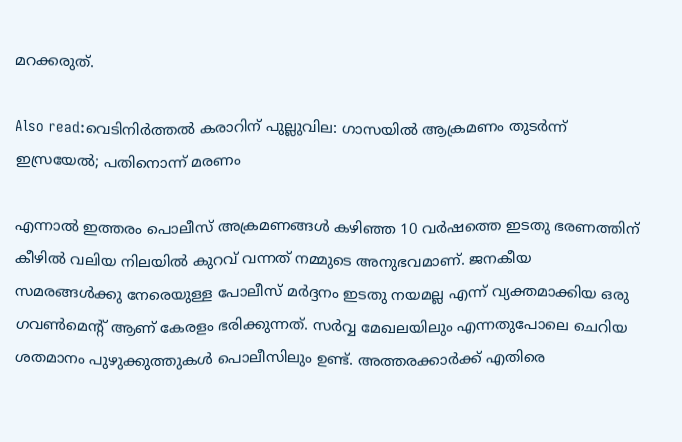മറക്കരുത്.

Also read:വെടിനിർത്തൽ കരാറിന് പുല്ലുവില: ഗാസയിൽ ആക്രമണം തുടർന്ന് ഇസ്രയേൽ; പതിനൊന്ന് മരണം

എന്നാൽ ഇത്തരം പൊലീസ് അക്രമണങ്ങൾ കഴിഞ്ഞ 10 വർഷത്തെ ഇടതു ഭരണത്തിന് കീഴിൽ വലിയ നിലയിൽ കുറവ് വന്നത് നമ്മുടെ അനുഭവമാണ്. ജനകീയ സമരങ്ങൾക്കു നേരെയുള്ള പോലീസ് മർദ്ദനം ഇടതു നയമല്ല എന്ന് വ്യക്തമാക്കിയ ഒരു ഗവൺമെൻ്റ് ആണ് കേരളം ഭരിക്കുന്നത്. സർവ്വ മേഖലയിലും എന്നതുപോലെ ചെറിയ ശതമാനം പുഴുക്കുത്തുകൾ പൊലീസിലും ഉണ്ട്. അത്തരക്കാർക്ക് എതിരെ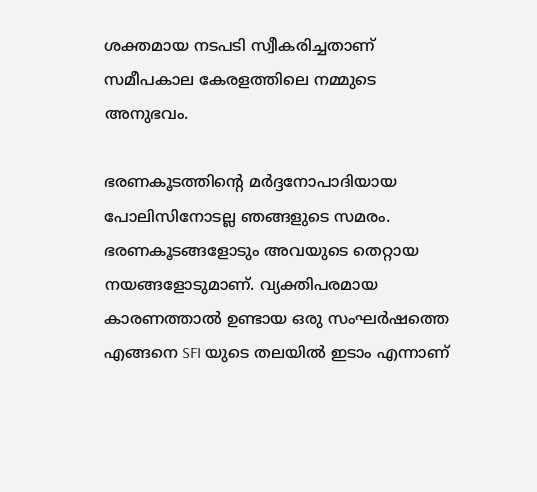ശക്തമായ നടപടി സ്വീകരിച്ചതാണ് സമീപകാല കേരളത്തിലെ നമ്മുടെ അനുഭവം.

ഭരണകൂടത്തിൻ്റെ മർദ്ദനോപാദിയായ പോലിസിനോടല്ല ഞങ്ങളുടെ സമരം. ഭരണകൂടങ്ങളോടും അവയുടെ തെറ്റായ നയങ്ങളോടുമാണ്. വ്യക്തിപരമായ കാരണത്താൽ ഉണ്ടായ ഒരു സംഘർഷത്തെ എങ്ങനെ SFI യുടെ തലയിൽ ഇടാം എന്നാണ്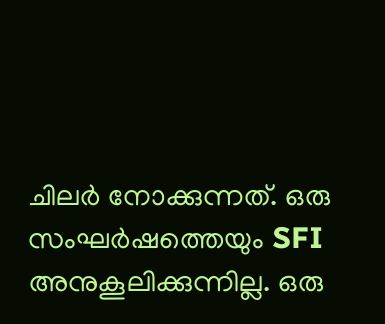ചിലർ നോക്കുന്നത്. ഒരു സംഘർഷത്തെയും SFI അനുകൂലിക്കുന്നില്ല. ഒരു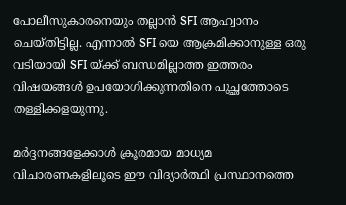പോലീസുകാരനെയും തല്ലാൻ SFI ആഹ്വാനം ചെയ്തിട്ടില്ല. എന്നാൽ SFI യെ ആക്രമിക്കാനുള്ള ഒരു വടിയായി SFI യ്ക്ക് ബന്ധമില്ലാത്ത ഇത്തരം വിഷയങ്ങൾ ഉപയോഗിക്കുന്നതിനെ പുച്ഛത്തോടെ തള്ളിക്കളയുന്നു.

മർദ്ദനങ്ങളേക്കാൾ ക്രൂരമായ മാധ്യമ വിചാരണകളിലൂടെ ഈ വിദ്യാർത്ഥി പ്രസ്ഥാനത്തെ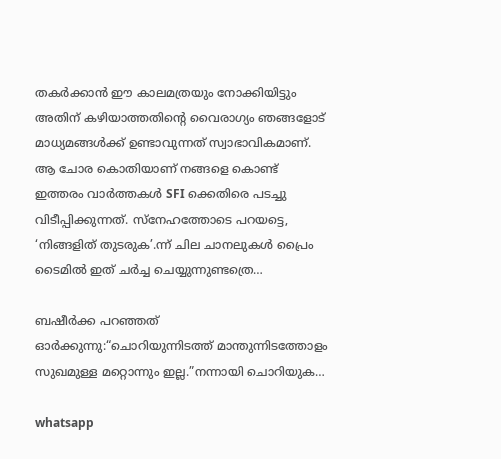തകർക്കാൻ ഈ കാലമത്രയും നോക്കിയിട്ടും അതിന് കഴിയാത്തതിൻ്റെ വൈരാഗ്യം ഞങ്ങളോട് മാധ്യമങ്ങൾക്ക് ഉണ്ടാവുന്നത് സ്വാഭാവികമാണ്. ആ ചോര കൊതിയാണ് നങ്ങളെ കൊണ്ട് ഇത്തരം വാർത്തകൾ SFI ക്കെതിരെ പടച്ചു വിടീപ്പിക്കുന്നത്. സ്നേഹത്തോടെ പറയട്ടെ, ‘നിങ്ങളിത് തുടരുക’.ന്ന് ചില ചാനലുകൾ പ്രൈം ടൈമിൽ ഇത് ചർച്ച ചെയ്യുന്നുണ്ടത്രെ…

ബഷീർക്ക പറഞ്ഞത് ഓർക്കുന്നു:“ചൊറിയുന്നിടത്ത് മാന്തുന്നിടത്തോളം സുഖമുള്ള മറ്റൊന്നും ഇല്ല.”നന്നായി ചൊറിയുക…

whatsapp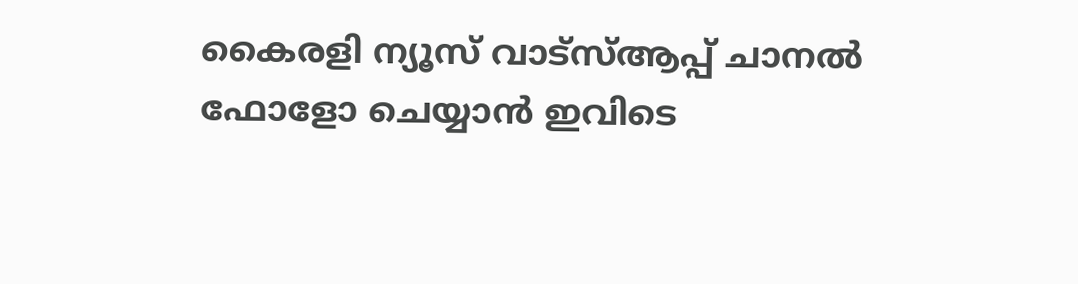കൈരളി ന്യൂസ് വാട്‌സ്ആപ്പ് ചാനല്‍ ഫോളോ ചെയ്യാന്‍ ഇവിടെ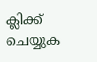ക്ലിക്ക് ചെയ്യുക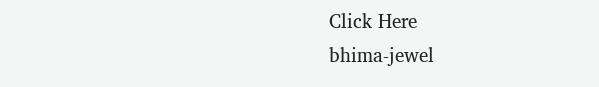Click Here
bhima-jewel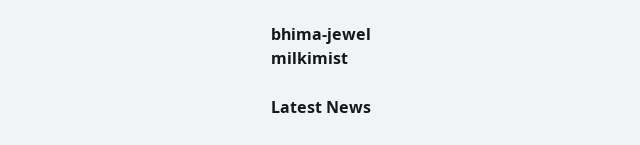bhima-jewel
milkimist

Latest News